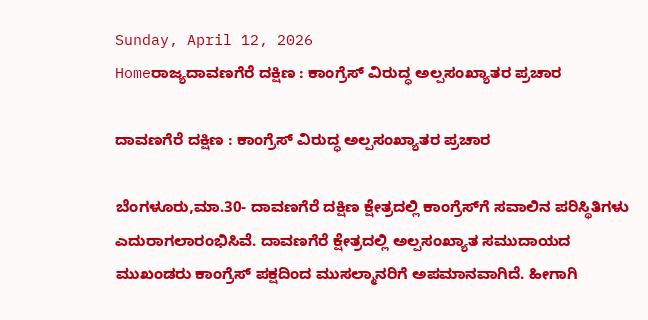Sunday, April 12, 2026
Homeರಾಜ್ಯದಾವಣಗೆರೆ ದಕ್ಷಿಣ : ಕಾಂಗ್ರೆಸ್‌‍ ವಿರುದ್ಧ ಅಲ್ಪಸಂಖ್ಯಾತರ ಪ್ರಚಾರ

ದಾವಣಗೆರೆ ದಕ್ಷಿಣ : ಕಾಂಗ್ರೆಸ್‌‍ ವಿರುದ್ಧ ಅಲ್ಪಸಂಖ್ಯಾತರ ಪ್ರಚಾರ

ಬೆಂಗಳೂರು,ಮಾ.30- ದಾವಣಗೆರೆ ದಕ್ಷಿಣ ಕ್ಷೇತ್ರದಲ್ಲಿ ಕಾಂಗ್ರೆಸ್‌‍ಗೆ ಸವಾಲಿನ ಪರಿಸ್ಥಿತಿಗಳು ಎದುರಾಗಲಾರಂಭಿಸಿವೆ. ದಾವಣಗೆರೆ ಕ್ಷೇತ್ರದಲ್ಲಿ ಅಲ್ಪಸಂಖ್ಯಾತ ಸಮುದಾಯದ ಮುಖಂಡರು ಕಾಂಗ್ರೆಸ್‌‍ ಪಕ್ಷದಿಂದ ಮುಸಲ್ಮಾನರಿಗೆ ಅಪಮಾನವಾಗಿದೆ. ಹೀಗಾಗಿ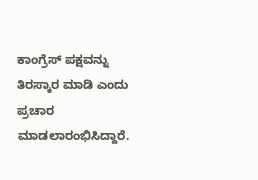ಕಾಂಗ್ರೆಸ್‌‍ ಪಕ್ಷವನ್ನು ತಿರಸ್ಕಾರ ಮಾಡಿ ಎಂದು ಪ್ರಚಾರ ಮಾಡಲಾರಂಭಿಸಿದ್ದಾರೆ.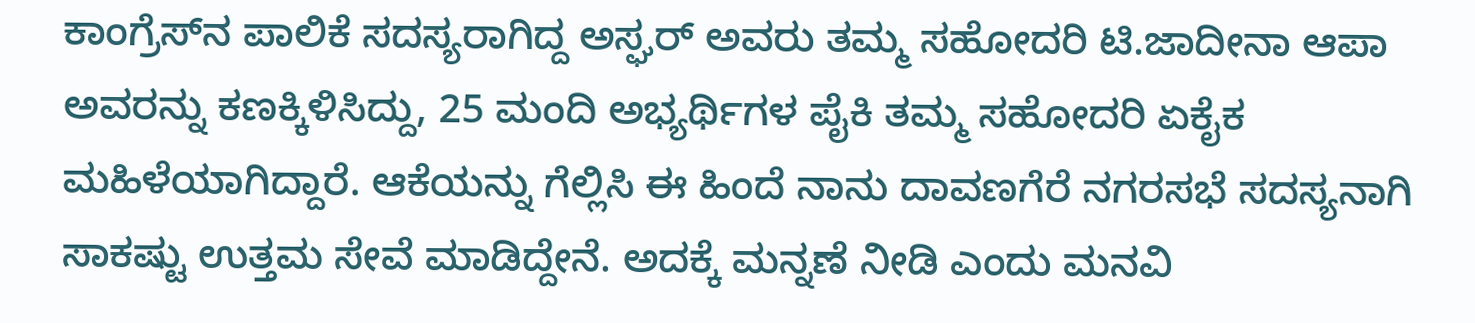ಕಾಂಗ್ರೆಸ್‌‍ನ ಪಾಲಿಕೆ ಸದಸ್ಯರಾಗಿದ್ದ ಅಸ್ಘರ್‌ ಅವರು ತಮ್ಮ ಸಹೋದರಿ ಟಿ.ಜಾದೀನಾ ಆಪಾ ಅವರನ್ನು ಕಣಕ್ಕಿಳಿಸಿದ್ದು, 25 ಮಂದಿ ಅಭ್ಯರ್ಥಿಗಳ ಪೈಕಿ ತಮ್ಮ ಸಹೋದರಿ ಏಕೈಕ ಮಹಿಳೆಯಾಗಿದ್ದಾರೆ. ಆಕೆಯನ್ನು ಗೆಲ್ಲಿಸಿ ಈ ಹಿಂದೆ ನಾನು ದಾವಣಗೆರೆ ನಗರಸಭೆ ಸದಸ್ಯನಾಗಿ ಸಾಕಷ್ಟು ಉತ್ತಮ ಸೇವೆ ಮಾಡಿದ್ದೇನೆ. ಅದಕ್ಕೆ ಮನ್ನಣೆ ನೀಡಿ ಎಂದು ಮನವಿ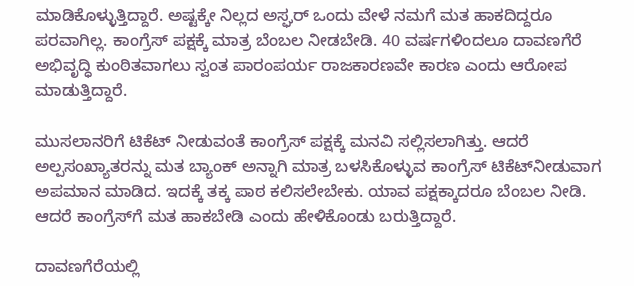ಮಾಡಿಕೊಳ್ಳುತ್ತಿದ್ದಾರೆ. ಅಷ್ಟಕ್ಕೇ ನಿಲ್ಲದ ಅಸ್ಘರ್‌ ಒಂದು ವೇಳೆ ನಮಗೆ ಮತ ಹಾಕದಿದ್ದರೂ ಪರವಾಗಿಲ್ಲ. ಕಾಂಗ್ರೆಸ್‌‍ ಪಕ್ಷಕ್ಕೆ ಮಾತ್ರ ಬೆಂಬಲ ನೀಡಬೇಡಿ. 40 ವರ್ಷಗಳಿಂದಲೂ ದಾವಣಗೆರೆ ಅಭಿವೃದ್ಧಿ ಕುಂಠಿತವಾಗಲು ಸ್ವಂತ ಪಾರಂಪರ್ಯ ರಾಜಕಾರಣವೇ ಕಾರಣ ಎಂದು ಆರೋಪ ಮಾಡುತ್ತಿದ್ದಾರೆ.

ಮುಸಲಾನರಿಗೆ ಟಿಕೆಟ್‌ ನೀಡುವಂತೆ ಕಾಂಗ್ರೆಸ್‌‍ ಪಕ್ಷಕ್ಕೆ ಮನವಿ ಸಲ್ಲಿಸಲಾಗಿತ್ತು. ಆದರೆ ಅಲ್ಪಸಂಖ್ಯಾತರನ್ನು ಮತ ಬ್ಯಾಂಕ್‌ ಅನ್ನಾಗಿ ಮಾತ್ರ ಬಳಸಿಕೊಳ್ಳುವ ಕಾಂಗ್ರೆಸ್‌‍ ಟಿಕೆಟ್‌ನೀಡುವಾಗ ಅಪಮಾನ ಮಾಡಿದ. ಇದಕ್ಕೆ ತಕ್ಕ ಪಾಠ ಕಲಿಸಲೇಬೇಕು. ಯಾವ ಪಕ್ಷಕ್ಕಾದರೂ ಬೆಂಬಲ ನೀಡಿ. ಆದರೆ ಕಾಂಗ್ರೆಸ್‌‍ಗೆ ಮತ ಹಾಕಬೇಡಿ ಎಂದು ಹೇಳಿಕೊಂಡು ಬರುತ್ತಿದ್ದಾರೆ.

ದಾವಣಗೆರೆಯಲ್ಲಿ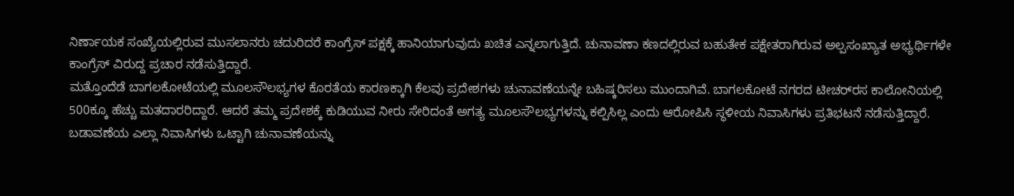ನಿರ್ಣಾಯಕ ಸಂಖ್ಯೆಯಲ್ಲಿರುವ ಮುಸಲಾನರು ಚದುರಿದರೆ ಕಾಂಗ್ರೆಸ್‌‍ ಪಕ್ಷಕ್ಕೆ ಹಾನಿಯಾಗುವುದು ಖಚಿತ ಎನ್ನಲಾಗುತ್ತಿದೆ. ಚುನಾವಣಾ ಕಣದಲ್ಲಿರುವ ಬಹುತೇಕ ಪಕ್ಷೇತರಾಗಿರುವ ಅಲ್ಪಸಂಖ್ಯಾತ ಅಭ್ಯರ್ಥಿಗಳೇ ಕಾಂಗ್ರೆಸ್‌‍ ವಿರುದ್ದ ಪ್ರಚಾರ ನಡೆಸುತ್ತಿದ್ದಾರೆ.
ಮತ್ತೊಂದೆಡೆ ಬಾಗಲಕೋಟೆಯಲ್ಲಿ ಮೂಲಸೌಲಭ್ಯಗಳ ಕೊರತೆಯ ಕಾರಣಕ್ಕಾಗಿ ಕೆಲವು ಪ್ರದೇಶಗಳು ಚುನಾವಣೆಯನ್ನೇ ಬಹಿಷ್ಕರಿಸಲು ಮುಂದಾಗಿವೆ. ಬಾಗಲಕೋಟೆ ನಗರದ ಟೀಚರ್‌ರ‍ಸ ಕಾಲೋನಿಯಲ್ಲಿ 500ಕ್ಕೂ ಹೆಚ್ಚು ಮತದಾರರಿದ್ದಾರೆ. ಆದರೆ ತಮ್ಮ ಪ್ರದೇಶಕ್ಕೆ ಕುಡಿಯುವ ನೀರು ಸೇರಿದಂತೆ ಅಗತ್ಯ ಮೂಲಸೌಲಭ್ಯಗಳನ್ನು ಕಲ್ಪಿಸಿಲ್ಲ ಎಂದು ಆರೋಪಿಸಿ ಸ್ಥಳೀಯ ನಿವಾಸಿಗಳು ಪ್ರತಿಭಟನೆ ನಡೆಸುತ್ತಿದ್ದಾರೆ. ಬಡಾವಣೆಯ ಎಲ್ಲಾ ನಿವಾಸಿಗಳು ಒಟ್ಟಾಗಿ ಚುನಾವಣೆಯನ್ನು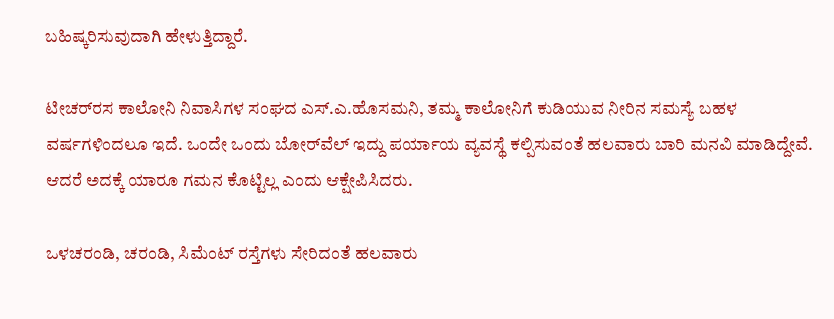ಬಹಿಷ್ಕರಿಸುವುದಾಗಿ ಹೇಳುತ್ತಿದ್ದಾರೆ.

ಟೀಚರ್‌ರ‍ಸ ಕಾಲೋನಿ ನಿವಾಸಿಗಳ ಸಂಘದ ಎಸ್‌‍.ಎ.ಹೊಸಮನಿ, ತಮ್ಮ ಕಾಲೋನಿಗೆ ಕುಡಿಯುವ ನೀರಿನ ಸಮಸ್ಯೆ ಬಹಳ ವರ್ಷಗಳಿಂದಲೂ ಇದೆ. ಒಂದೇ ಒಂದು ಬೋರ್‌ವೆಲ್‌ ಇದ್ದು ಪರ್ಯಾಯ ವ್ಯವಸ್ಥೆ ಕಲ್ಪಿಸುವಂತೆ ಹಲವಾರು ಬಾರಿ ಮನವಿ ಮಾಡಿದ್ದೇವೆ. ಆದರೆ ಅದಕ್ಕೆ ಯಾರೂ ಗಮನ ಕೊಟ್ಟಿಲ್ಲ ಎಂದು ಆಕ್ಷೇಪಿಸಿದರು.

ಒಳಚರಂಡಿ, ಚರಂಡಿ, ಸಿಮೆಂಟ್‌ ರಸ್ತೆಗಳು ಸೇರಿದಂತೆ ಹಲವಾರು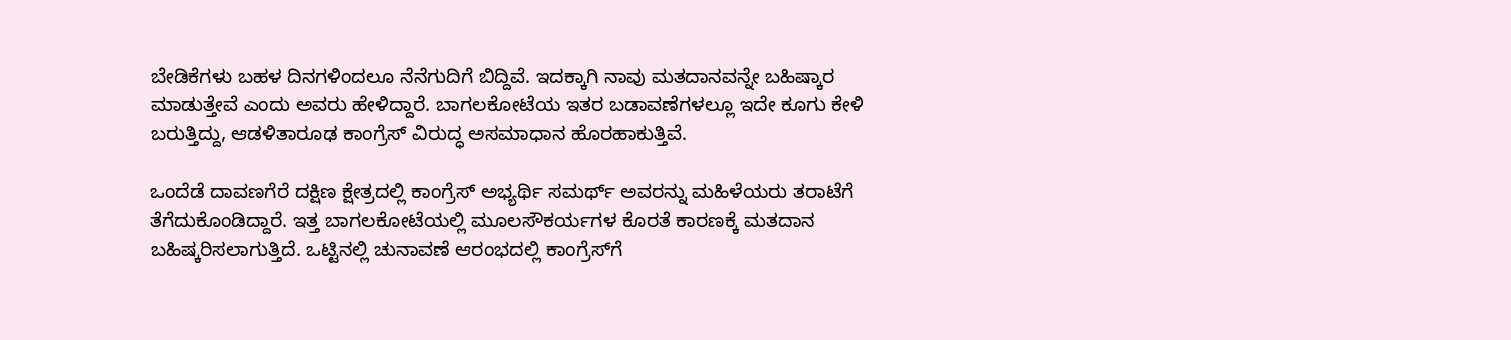ಬೇಡಿಕೆಗಳು ಬಹಳ ದಿನಗಳಿಂದಲೂ ನೆನೆಗುದಿಗೆ ಬಿದ್ದಿವೆ. ಇದಕ್ಕಾಗಿ ನಾವು ಮತದಾನವನ್ನೇ ಬಹಿಷ್ಕಾರ ಮಾಡುತ್ತೇವೆ ಎಂದು ಅವರು ಹೇಳಿದ್ದಾರೆ. ಬಾಗಲಕೋಟೆಯ ಇತರ ಬಡಾವಣೆಗಳಲ್ಲೂ ಇದೇ ಕೂಗು ಕೇಳಿ ಬರುತ್ತಿದ್ದು, ಆಡಳಿತಾರೂಢ ಕಾಂಗ್ರೆಸ್‌‍ ವಿರುದ್ಧ ಅಸಮಾಧಾನ ಹೊರಹಾಕುತ್ತಿವೆ.

ಒಂದೆಡೆ ದಾವಣಗೆರೆ ದಕ್ಷಿಣ ಕ್ಷೇತ್ರದಲ್ಲಿ ಕಾಂಗ್ರೆಸ್‌‍ ಅಭ್ಯರ್ಥಿ ಸಮರ್ಥ್‌ ಅವರನ್ನು ಮಹಿಳೆಯರು ತರಾಟೆಗೆ ತೆಗೆದುಕೊಂಡಿದ್ದಾರೆ. ಇತ್ತ ಬಾಗಲಕೋಟೆಯಲ್ಲಿ ಮೂಲಸೌಕರ್ಯಗಳ ಕೊರತೆ ಕಾರಣಕ್ಕೆ ಮತದಾನ ಬಹಿಷ್ಕರಿಸಲಾಗುತ್ತಿದೆ. ಒಟ್ಟಿನಲ್ಲಿ ಚುನಾವಣೆ ಆರಂಭದಲ್ಲಿ ಕಾಂಗ್ರೆಸ್‌‍ಗೆ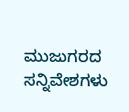ಮುಜುಗರದ ಸನ್ನಿವೇಶಗಳು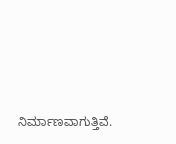ನಿರ್ಮಾಣವಾಗುತ್ತಿವೆ.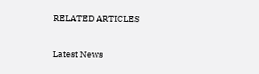RELATED ARTICLES

Latest News